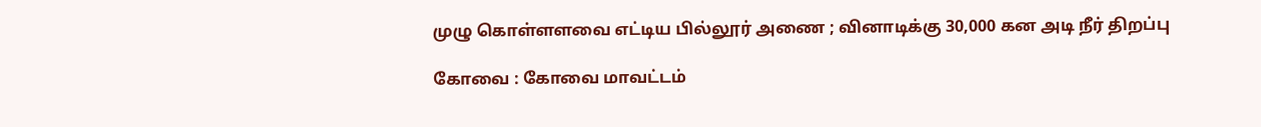முழு கொள்ளளவை எட்டிய பில்லூர் அணை ; வினாடிக்கு 30,000 கன அடி நீர் திறப்பு

கோவை : கோவை மாவட்டம்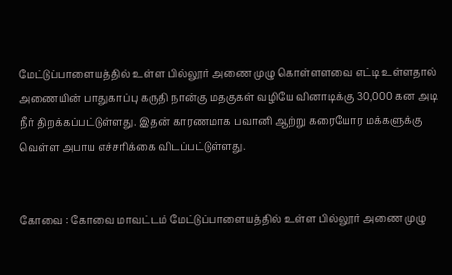மேட்டுப்பாளையத்தில் உள்ள பில்லூர் அணை முழு கொள்ளளவை எட்டி உள்ளதால் அணையின் பாதுகாப்பு கருதி நான்கு மதகுகள் வழியே வினாடிக்கு 30,000 கன அடி நீர் திறக்கப்பட்டுள்ளது. இதன் காரணமாக பவானி ஆற்று கரையோர மக்களுக்கு வெள்ள அபாய எச்சரிக்கை விடப்பட்டுள்ளது.


கோவை : கோவை மாவட்டம் மேட்டுப்பாளையத்தில் உள்ள பில்லூர் அணை முழு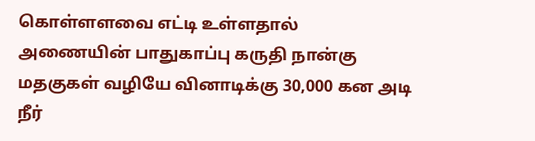கொள்ளளவை எட்டி உள்ளதால் அணையின் பாதுகாப்பு கருதி நான்கு மதகுகள் வழியே வினாடிக்கு 30,000 கன அடி நீர்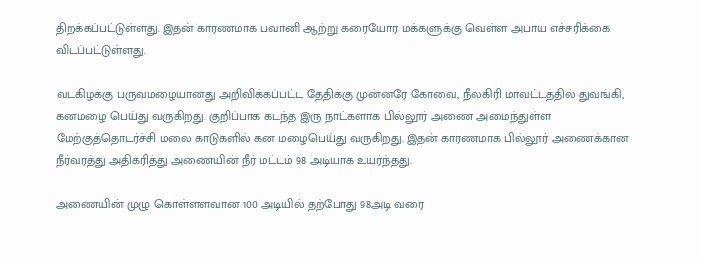திறக்கப்பட்டுள்ளது. இதன் காரணமாக பவானி ஆற்று கரையோர மக்களுக்கு வெள்ள அபாய எச்சரிக்கை விடப்பட்டுள்ளது.

வடகிழக்கு பருவமழையானது அறிவிக்கப்பட்ட தேதிக்கு முன்னரே கோவை, நீலகிரி மாவட்டத்தில் துவங்கி, கனமழை பெய்து வருகிறது. குறிப்பாக கடந்த இரு நாட்களாக பில்லூர் அணை அமைந்துள்ள மேற்குத்தொடர்ச்சி மலை காடுகளில் கன மழைபெய்து வருகிறது. இதன் காரணமாக பில்லூர் அணைக்கான நீர்வரத்து அதிகரித்து அணையின் நீர் மட்டம் 98 அடியாக உயர்ந்தது.

அணையின் முழு கொள்ளளவான 100 அடியில் தற்போது 98அடி வரை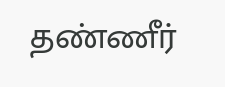தண்ணீர்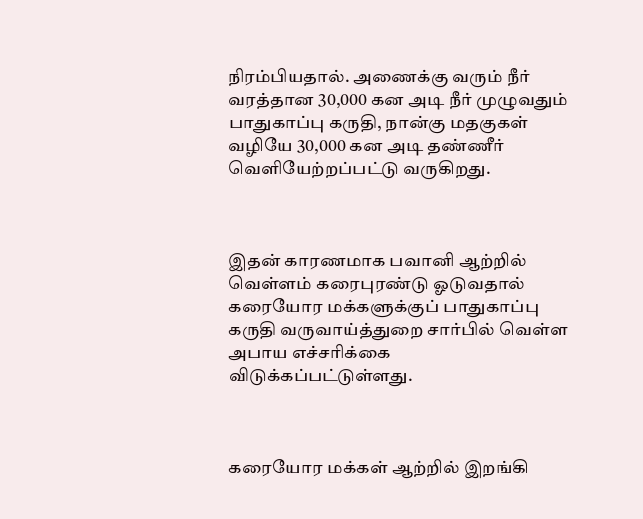நிரம்பியதால். அணைக்கு வரும் நீர் வரத்தான 30,000 கன அடி நீர் முழுவதும் பாதுகாப்பு கருதி, நான்கு மதகுகள் வழியே 30,000 கன அடி தண்ணீர் வெளியேற்றப்பட்டு வருகிறது.



இதன் காரணமாக பவானி ஆற்றில் வெள்ளம் கரைபுரண்டு ஓடுவதால் கரையோர மக்களுக்குப் பாதுகாப்பு கருதி வருவாய்த்துறை சார்பில் வெள்ள அபாய எச்சரிக்கை விடுக்கப்பட்டுள்ளது.



கரையோர மக்கள் ஆற்றில் இறங்கி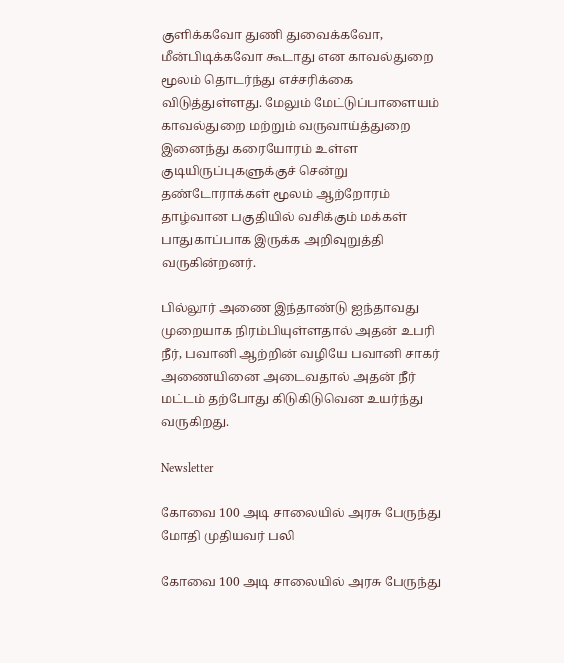குளிக்கவோ துணி துவைக்கவோ, மீன்பிடிக்கவோ கூடாது என காவல்துறை மூலம் தொடர்ந்து எச்சரிக்கை விடுத்துள்ளது. மேலும் மேட்டுப்பாளையம் காவல்துறை மற்றும் வருவாய்த்துறை இனைந்து கரையோரம் உள்ள குடியிருப்புகளுக்குச் சென்று தண்டோராக்கள் மூலம் ஆற்றோரம் தாழ்வான பகுதியில் வசிக்கும் மக்கள் பாதுகாப்பாக இருக்க அறிவுறுத்தி வருகின்றனர்.

பில்லூர் அணை இந்தாண்டு ஐந்தாவது முறையாக நிரம்பியுள்ளதால் அதன் உபரி நீர், பவானி ஆற்றின் வழியே பவானி சாகர் அணையினை அடைவதால் அதன் நீர் மட்டம் தற்போது கிடுகிடுவென உயர்ந்து வருகிறது.

Newsletter

கோவை 100 அடி சாலையில் அரசு பேருந்து மோதி முதியவர் பலி

கோவை 100 அடி சாலையில் அரசு பேருந்து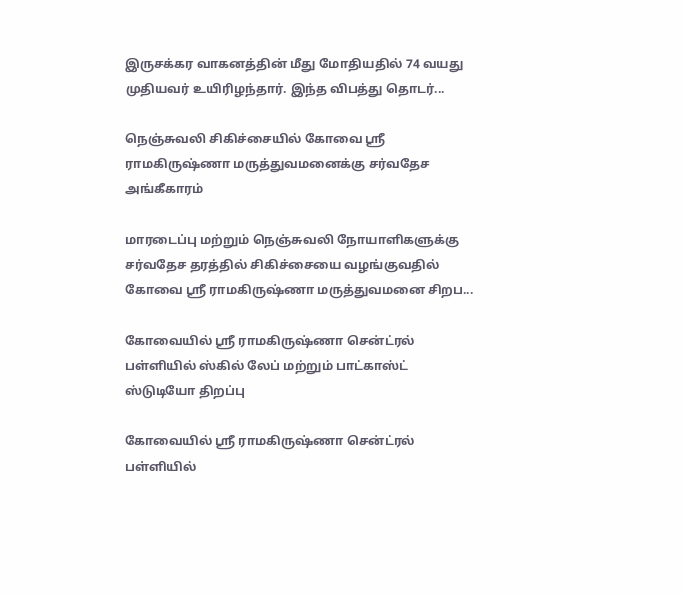இருசக்கர வாகனத்தின் மீது மோதியதில் 74 வயது முதியவர் உயிரிழந்தார். இந்த விபத்து தொடர்...

நெஞ்சுவலி சிகிச்சையில் கோவை ஸ்ரீ ராமகிருஷ்ணா மருத்துவமனைக்கு சர்வதேச அங்கீகாரம்

மாரடைப்பு மற்றும் நெஞ்சுவலி நோயாளிகளுக்கு சர்வதேச தரத்தில் சிகிச்சையை வழங்குவதில் கோவை ஸ்ரீ ராமகிருஷ்ணா மருத்துவமனை சிறப...

கோவையில் ஸ்ரீ ராமகிருஷ்ணா சென்ட்ரல் பள்ளியில் ஸ்கில் லேப் மற்றும் பாட்காஸ்ட் ஸ்டுடியோ திறப்பு

கோவையில் ஸ்ரீ ராமகிருஷ்ணா சென்ட்ரல் பள்ளியில்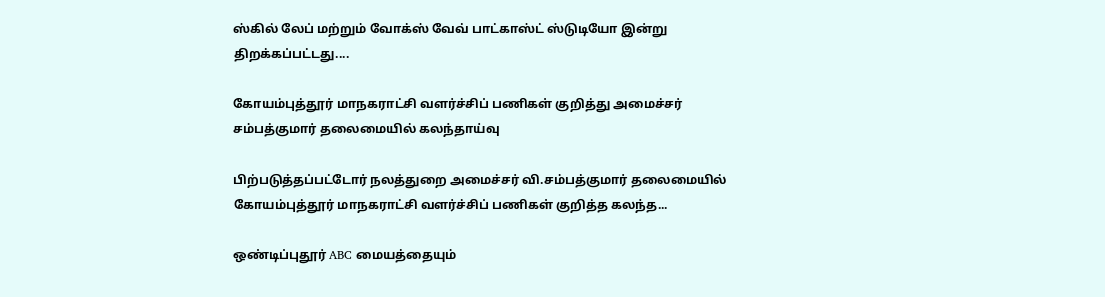ஸ்கில் லேப் மற்றும் வோக்ஸ் வேவ் பாட்காஸ்ட் ஸ்டுடியோ இன்று திறக்கப்பட்டது....

கோயம்புத்தூர் மாநகராட்சி வளர்ச்சிப் பணிகள் குறித்து அமைச்சர் சம்பத்குமார் தலைமையில் கலந்தாய்வு

பிற்படுத்தப்பட்டோர் நலத்துறை அமைச்சர் வி.சம்பத்குமார் தலைமையில் கோயம்புத்தூர் மாநகராட்சி வளர்ச்சிப் பணிகள் குறித்த கலந்த...

ஒண்டிப்புதூர் ABC மையத்தையும்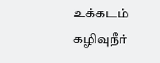உக்கடம் கழிவுநீர்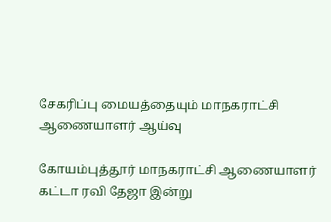சேகரிப்பு மையத்தையும் மாநகராட்சி ஆணையாளர் ஆய்வு

கோயம்புத்தூர் மாநகராட்சி ஆணையாளர் கட்டா ரவி தேஜா இன்று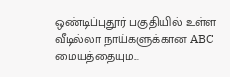ஒண்டிப்புதூர் பகுதியில் உள்ள வீடில்லா நாய்களுக்கான ABC மையத்தையும...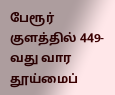பேரூர் குளத்தில் 449-வது வார தூய்மைப்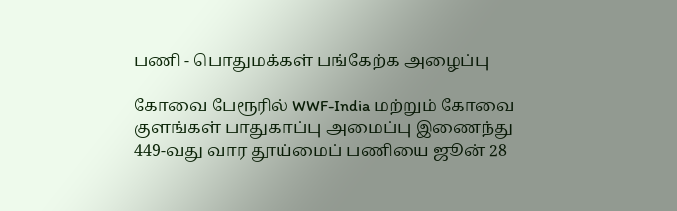பணி - பொதுமக்கள் பங்கேற்க அழைப்பு

கோவை பேரூரில் WWF-India மற்றும் கோவை குளங்கள் பாதுகாப்பு அமைப்பு இணைந்து 449-வது வார தூய்மைப் பணியை ஜூன் 28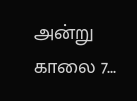அன்று காலை 7...